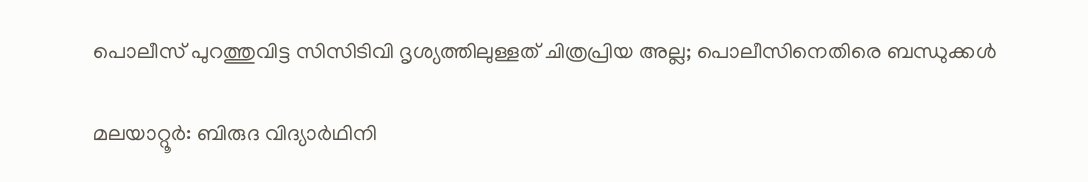പൊലീസ് പുറത്തുവിട്ട സിസിടിവി ദൃശ്യത്തിലുള്ളത് ചിത്രപ്രിയ അല്ല; പൊലീസിനെതിരെ ബന്ധുക്കള്‍

മലയാറ്റൂര്‍: ബിരുദ വിദ്യാര്‍ഥിനി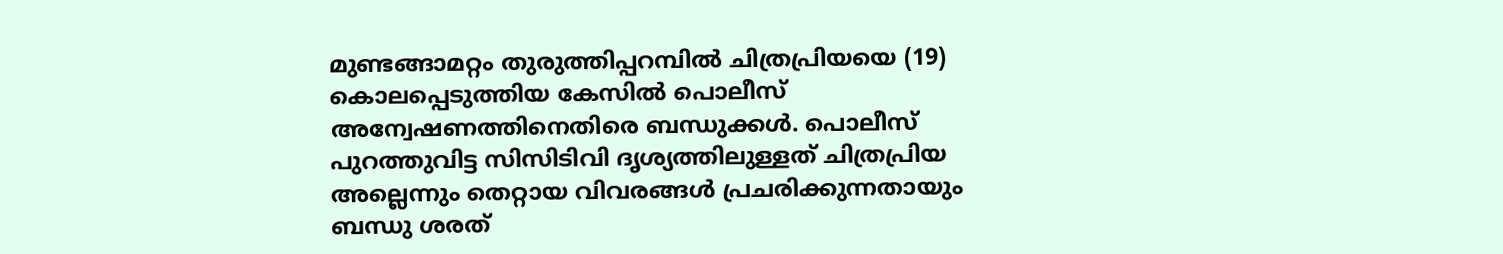മുണ്ടങ്ങാമറ്റം തുരുത്തിപ്പറമ്പില്‍ ചിത്രപ്രിയയെ (19) കൊലപ്പെടുത്തിയ കേസില്‍ പൊലീസ് അന്വേഷണത്തിനെതിരെ ബന്ധുക്കള്‍. പൊലീസ് പുറത്തുവിട്ട സിസിടിവി ദൃശ്യത്തിലുള്ളത് ചിത്രപ്രിയ അല്ലെന്നും തെറ്റായ വിവരങ്ങള്‍ പ്രചരിക്കുന്നതായും ബന്ധു ശരത്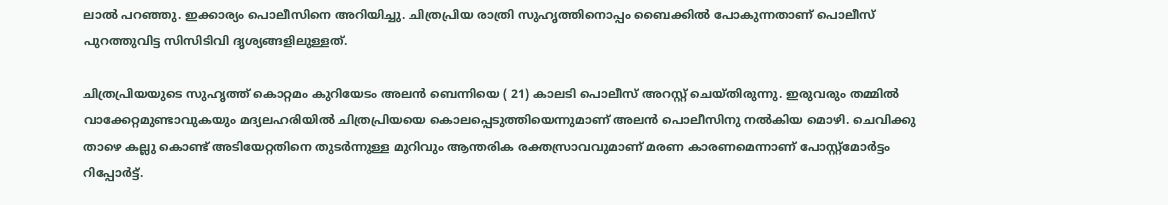ലാല്‍ പറഞ്ഞു. ഇക്കാര്യം പൊലീസിനെ അറിയിച്ചു. ചിത്രപ്രിയ രാത്രി സുഹൃത്തിനൊപ്പം ബൈക്കില്‍ പോകുന്നതാണ് പൊലീസ് പുറത്തുവിട്ട സിസിടിവി ദൃശ്യങ്ങളിലുള്ളത്.

ചിത്രപ്രിയയുടെ സുഹൃത്ത് കൊറ്റമം കുറിയേടം അലന്‍ ബെന്നിയെ ( 21) കാലടി പൊലീസ് അറസ്റ്റ് ചെയ്തിരുന്നു. ഇരുവരും തമ്മില്‍ വാക്കേറ്റമുണ്ടാവുകയും മദ്യലഹരിയില്‍ ചിത്രപ്രിയയെ കൊലപ്പെടുത്തിയെന്നുമാണ് അലന്‍ പൊലീസിനു നല്‍കിയ മൊഴി. ചെവിക്കു താഴെ കല്ലു കൊണ്ട് അടിയേറ്റതിനെ തുടര്‍ന്നുള്ള മുറിവും ആന്തരിക രക്തസ്രാവവുമാണ് മരണ കാരണമെന്നാണ് പോസ്റ്റ്‌മോര്‍ട്ടം റിപ്പോര്‍ട്ട്.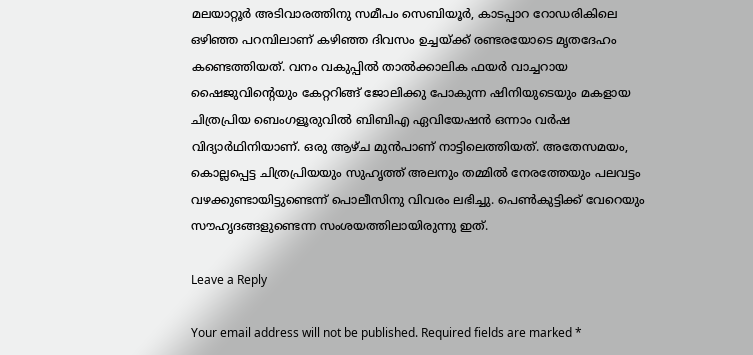മലയാറ്റൂര്‍ അടിവാരത്തിനു സമീപം സെബിയൂര്‍, കാടപ്പാറ റോഡരികിലെ ഒഴിഞ്ഞ പറമ്പിലാണ് കഴിഞ്ഞ ദിവസം ഉച്ചയ്ക്ക് രണ്ടരയോടെ മൃതദേഹം കണ്ടെത്തിയത്. വനം വകുപ്പില്‍ താല്‍ക്കാലിക ഫയര്‍ വാച്ചറായ ഷൈജുവിന്റെയും കേറ്ററിങ്ങ് ജോലിക്കു പോകുന്ന ഷിനിയുടെയും മകളായ ചിത്രപ്രിയ ബെംഗളൂരുവില്‍ ബിബിഎ ഏവിയേഷന്‍ ഒന്നാം വര്‍ഷ വിദ്യാര്‍ഥിനിയാണ്. ഒരു ആഴ്ച മുന്‍പാണ് നാട്ടിലെത്തിയത്. അതേസമയം, കൊല്ലപ്പെട്ട ചിത്രപ്രിയയും സുഹൃത്ത് അലനും തമ്മില്‍ നേരത്തേയും പലവട്ടം വഴക്കുണ്ടായിട്ടുണ്ടെന്ന് പൊലീസിനു വിവരം ലഭിച്ചു. പെണ്‍കുട്ടിക്ക് വേറെയും സൗഹൃദങ്ങളുണ്ടെന്ന സംശയത്തിലായിരുന്നു ഇത്.

Leave a Reply

Your email address will not be published. Required fields are marked *